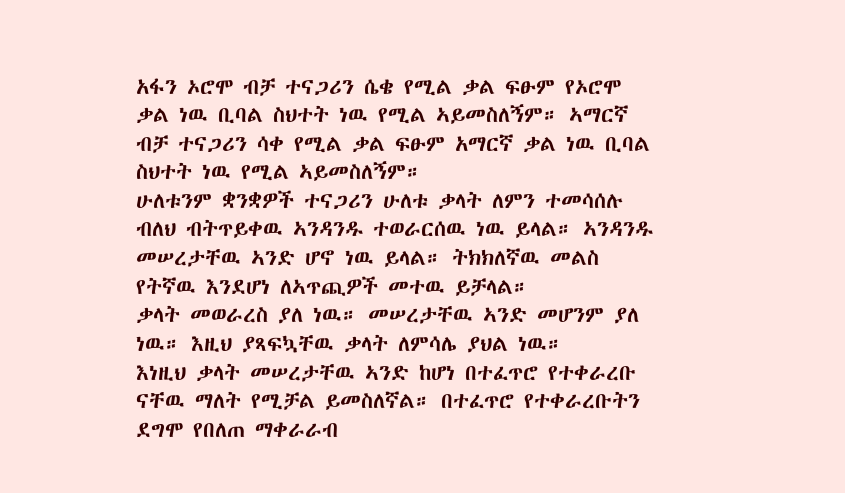አፋን ኦሮሞ ብቻ ተናጋሪን ሴቄ የሚል ቃል ፍፁም የኦሮሞ ቃል ነዉ ቢባል ስህተት ነዉ የሚል ኣይመስለኝም። ኣማርኛ ብቻ ተናጋሪን ሳቀ የሚል ቃል ፍፁም አማርኛ ቃል ነዉ ቢባል ስህተት ነዉ የሚል ኣይመስለኝም።
ሁለቱንም ቋንቋዎች ተናጋሪን ሁለቱ ቃላት ለምን ተመሳሰሉ ብለህ ብትጥይቀዉ ኣንዳንዱ ተወራርሰዉ ነዉ ይላል። ኣንዳንዱ መሠረታቸዉ ኣንድ ሆኖ ነዉ ይላል። ትክክለኛዉ መልስ የትኛዉ እንደሆነ ለኣጥጪዎች መተዉ ይቻላል።
ቃላት መወራረስ ያለ ነዉ። መሠረታቸዉ ኣንድ መሆንም ያለ ነዉ። እዚህ ያጻፍኳቸዉ ቃላት ለምሳሌ ያህል ነዉ።
እነዚህ ቃላት መሠረታቸዉ ኣንድ ከሆነ በተፈጥሮ የተቀራረቡ ናቸዉ ማለት የሚቻል ይመስለኛል። በተፈጥሮ የተቀራረቡትን ደግሞ የበለጠ ማቀራራብ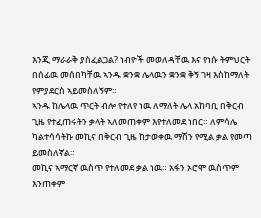እንጂ ማራራቅ ያስፈልጋል? ነብዮች መወለዳቸዉ እና የነሱ ትምህርት በሰፊዉ መሰበካቸዉ ኣንዱ ቋንቋ ሌላዉን ቋንቋ ቅኝ ገዛ እስከማለት የምያደርስ ኣይመስለኝም።
ኣንዱ ከሌላዉ ጥርት ብሎ የተለየ ነዉ ለማለት ሌላ አከባቢ በቅርብ ጊዜ የተፈጠሩትን ቃላት ኣለመጠቀም እየተለመደ ነበር። ለምሳሌ ካልተሳሳትኩ መኪና በቅርብ ጊዜ ከታወቀዉ ማሽን የሚል ቃል የመጣ ይመስለኛል።
መኪና ኣማርኛ ዉስጥ የተለመደ ቃል ነዉ። አፋን ኦሮሞ ዉስጥም እንጠቀም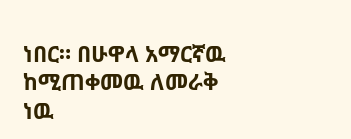ነበር። በሁዋላ አማርኛዉ ከሚጠቀመዉ ለመራቅ ነዉ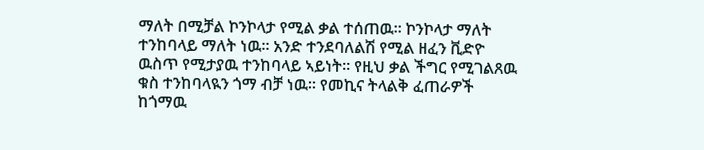ማለት በሚቻል ኮንኮላታ የሚል ቃል ተሰጠዉ። ኮንኮላታ ማለት ተንከባላይ ማለት ነዉ። አንድ ተንደባለልሽ የሚል ዘፈን ቪድዮ ዉስጥ የሚታያዉ ተንከባላይ ኣይነት። የዚህ ቃል ችግር የሚገልጸዉ ቁስ ተንከባላዪን ጎማ ብቻ ነዉ። የመኪና ትላልቅ ፈጠራዎች ከጎማዉ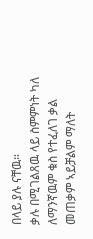በላይ ያሉ ናቸዉ።
ቃሉ በሚገልጸዉ ላይ ስምምነት ካለ ለማንኛዉም ቁስ የተፈለገ ቃል መጠቃም ኣይቻልም ማለት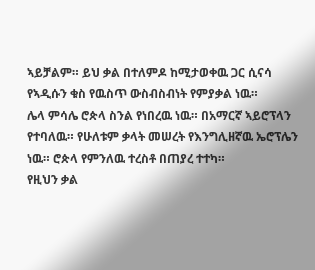ኣይቻልም። ይህ ቃል በተለምዶ ከሚታወቀዉ ጋር ሲናሳ የኣዲሱን ቁስ የዉስጥ ውስብስብነት የምያቃል ነዉ።
ሌላ ምሳሌ ሮጵላ ስንል የነበረዉ ነዉ። በአማርኛ ኣይሮፕላን የተባለዉ። የሁለቱም ቃላት መሠረት የእንግሊዘኛዉ ኤሮፕሌን ነዉ። ሮጵላ የምንለዉ ተረስቶ በጠያረ ተተካ።
የዚህን ቃል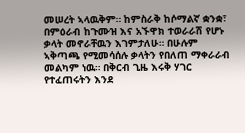መሠረት ኣላዉቅም። ከምስራቅ ከሶማልኛ ቋንቋ፣ በምዕራብ ከጉሙዝ እና አኙዋክ ተወራራሽ የሆኑ ቃላት መኖራቸዉን እገምታለሁ። በሁሉም ኣቅጣጫ የሚመሳሰሉ ቃላትን የበለጠ ማቀራራብ መልካም ነዉ። በቅርብ ጊዜ እሩቅ ሃገር የተፈጠሩትን እንደ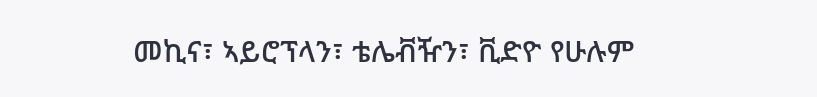መኪና፣ ኣይሮፕላን፣ ቴሌቭዥን፣ ቪድዮ የሁሉም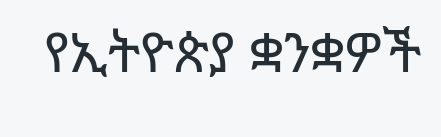የኢትዮጵያ ቋንቋዎች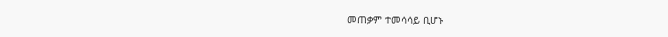መጠቃም ተመሳሳይ ቢሆኑ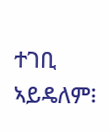ተገቢ ኣይዴለም፧